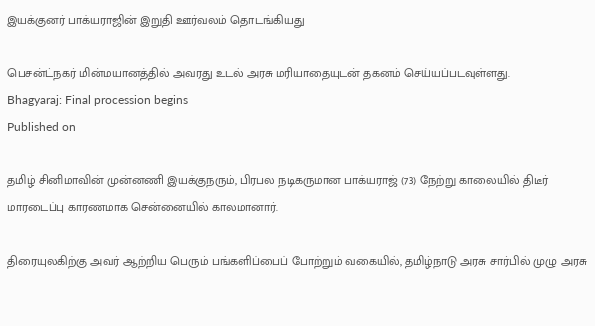இயக்குனர் பாக்யராஜின் இறுதி ஊர்வலம் தொடங்கியது

பெசன்ட்நகர் மின்மயானத்தில் அவரது உடல் அரசு மரியாதையுடன் தகனம் செய்யப்படவுள்ளது.
Bhagyaraj: Final procession begins
Published on

தமிழ் சினிமாவின் முன்னணி இயக்குநரும், பிரபல நடிகருமான பாக்யராஜ் (73) நேற்று காலையில் திடீர் மாரடைப்பு காரணமாக சென்னையில் காலமானார்.

திரையுலகிற்கு அவர் ஆற்றிய பெரும் பங்களிப்பைப் போற்றும் வகையில், தமிழ்நாடு அரசு சார்பில் முழு அரசு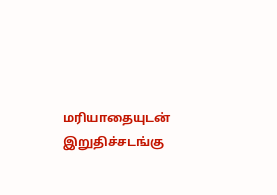மரியாதையுடன் இறுதிச்சடங்கு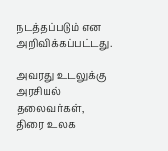நடத்தப்படும் என அறிவிக்கப்பட்டது.

அவரது உடலுக்கு அரசியல் தலைவர்கள், திரை உலக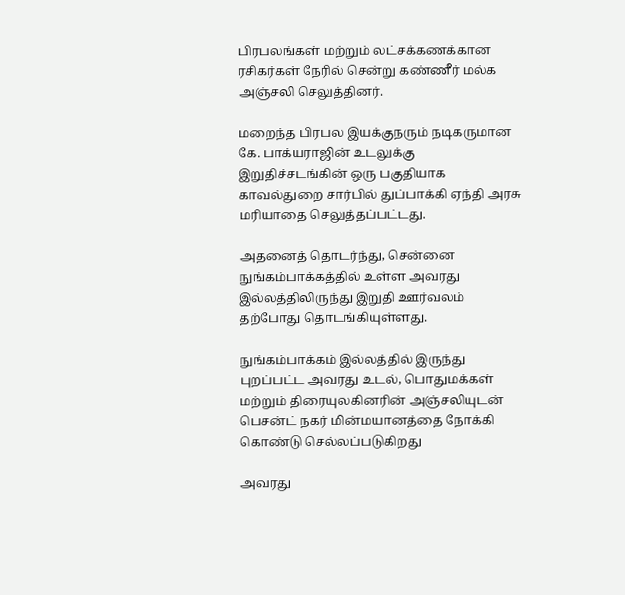பிரபலங்கள் மற்றும் லட்சக்கணக்கான ரசிகர்கள் நேரில் சென்று கண்ணீர் மல்க அஞ்சலி செலுத்தினர்.

மறைந்த பிரபல இயக்குநரும் நடிகருமான கே. பாக்யராஜின் உடலுக்கு இறுதிச்சடங்கின் ஒரு பகுதியாக காவல்துறை சார்பில் துப்பாக்கி ஏந்தி அரசு மரியாதை செலுத்தப்பட்டது.

அதனைத் தொடர்ந்து, சென்னை நுங்கம்பாக்கத்தில் உள்ள அவரது இல்லத்திலிருந்து இறுதி ஊர்வலம் தற்போது தொடங்கியுள்ளது.

நுங்கம்பாக்கம் இல்லத்தில் இருந்து புறப்பட்ட அவரது உடல், பொதுமக்கள் மற்றும் திரையுலகினரின் அஞ்சலியுடன் பெசன்ட் நகர் மின்மயானத்தை நோக்கி கொண்டு செல்லப்படுகிறது

அவரது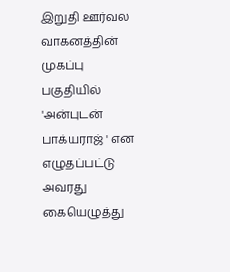இறுதி ஊர்வல வாகனத்தின் முகப்பு பகுதியில் 'அன்புடன் பாக்யராஜ் ' என எழுதப்பட்டு அவரது கையெழுத்து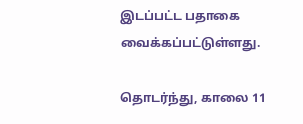இடப்பட்ட பதாகை வைக்கப்பட்டுள்ளது.

தொடர்ந்து, காலை 11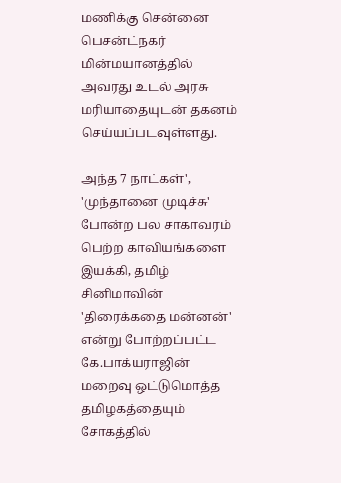மணிக்கு சென்னை பெசன்ட்நகர் மின்மயானத்தில் அவரது உடல் அரசு மரியாதையுடன் தகனம் செய்யப்படவுள்ளது.

அந்த 7 நாட்கள்', 'முந்தானை முடிச்சு' போன்ற பல சாகாவரம் பெற்ற காவியங்களை இயக்கி, தமிழ் சினிமாவின் 'திரைக்கதை மன்னன்' என்று போற்றப்பட்ட கே.பாக்யராஜின் மறைவு ஒட்டுமொத்த தமிழகத்தையும் சோகத்தில்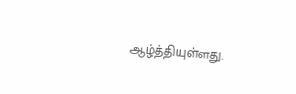ஆழ்த்தியுள்ளது.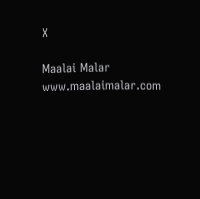X

Maalai Malar
www.maalaimalar.com